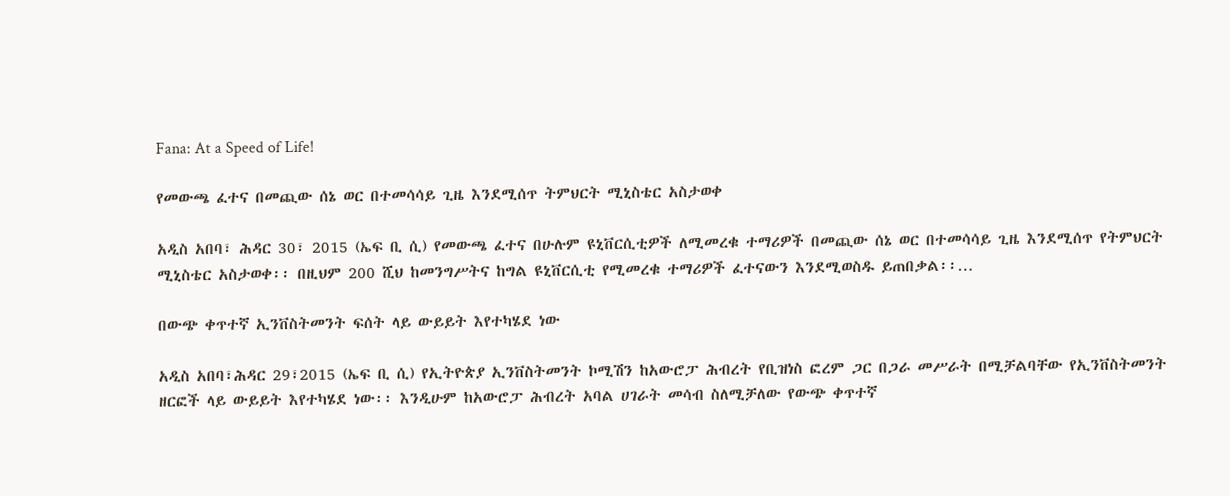Fana: At a Speed of Life!

የመውጫ ፈተና በመጪው ሰኔ ወር በተመሳሳይ ጊዜ እንደሚሰጥ ትምህርት ሚኒስቴር አስታወቀ

አዲስ አበባ፣ ሕዳር 30፣ 2015 (ኤፍ ቢ ሲ) የመውጫ ፈተና በሁሉም ዩኒቨርሲቲዎች ለሚመረቁ ተማሪዎች በመጪው ሰኔ ወር በተመሳሳይ ጊዜ እንደሚሰጥ የትምህርት ሚኒስቴር አስታወቀ፡፡ በዚህም 200 ሺህ ከመንግሥትና ከግል ዩኒቨርሲቲ የሚመረቁ ተማሪዎች ፈተናውን እንደሚወስዱ ይጠበቃል፡፡…

በውጭ ቀጥተኛ ኢንቨስትመንት ፍሰት ላይ ውይይት እየተካሄደ ነው

አዲስ አበባ፣ሕዳር 29፣2015 (ኤፍ ቢ ሲ) የኢትዮጵያ ኢንቨስትመንት ኮሚሽን ከአውሮፓ ሕብረት የቢዝነስ ፎረም ጋር በጋራ መሥራት በሚቻልባቸው የኢንቨስትመንት ዘርፎች ላይ ውይይት እየተካሄደ ነው፡፡ እንዲሁም ከአውሮፓ ሕብረት አባል ሀገራት መሳብ ስለሚቻለው የውጭ ቀጥተኛ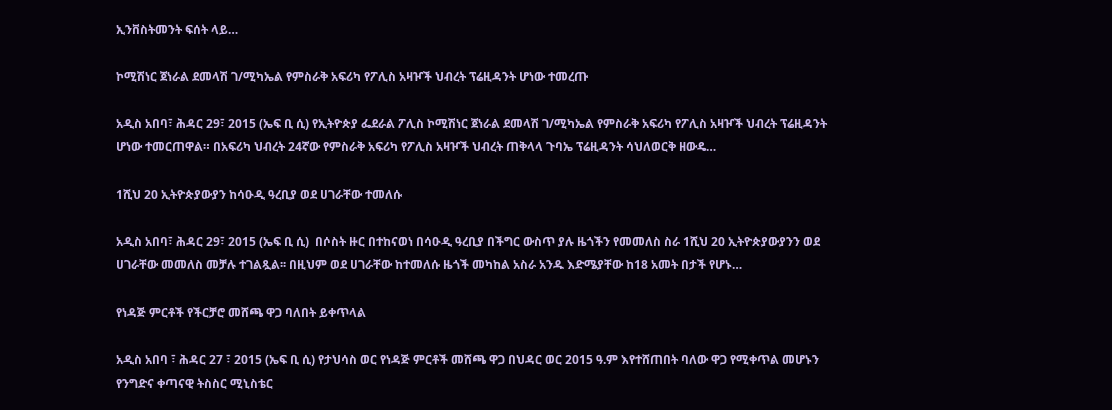ኢንቨስትመንት ፍሰት ላይ…

ኮሚሽነር ጀነራል ደመላሽ ገ/ሚካኤል የምስራቅ አፍሪካ የፖሊስ አዛዦች ህብረት ፕሬዚዳንት ሆነው ተመረጡ

አዲስ አበባ፣ ሕዳር 29፣ 2015 (ኤፍ ቢ ሲ) የኢትዮጵያ ፌደራል ፖሊስ ኮሚሽነር ጀነራል ደመላሽ ገ/ሚካኤል የምስራቅ አፍሪካ የፖሊስ አዛዦች ህብረት ፕሬዚዳንት ሆነው ተመርጠዋል። በአፍሪካ ህብረት 24ኛው የምስራቅ አፍሪካ የፖሊስ አዛዦች ህብረት ጠቅላላ ጉባኤ ፕሬዚዳንት ሳህለወርቅ ዘውዴ…

1ሺህ 20 ኢትዮጵያውያን ከሳዑዲ ዓረቢያ ወደ ሀገራቸው ተመለሱ

አዲስ አበባ፣ ሕዳር 29፣ 2015 (ኤፍ ቢ ሲ)  በሶስት ዙር በተከናወነ በሳዑዲ ዓረቢያ በችግር ውስጥ ያሉ ዜጎችን የመመለስ ስራ 1ሺህ 20 ኢትዮጵያውያንን ወደ ሀገራቸው መመለስ መቻሉ ተገልጿል፡፡ በዚህም ወደ ሀገራቸው ከተመለሱ ዜጎች መካከል አስራ አንዱ እድሜያቸው ከ18 አመት በታች የሆኑ…

የነዳጅ ምርቶች የችርቻሮ መሸጫ ዋጋ ባለበት ይቀጥላል

አዲስ አበባ ፣ ሕዳር 27 ፣ 2015 (ኤፍ ቢ ሲ) የታህሳስ ወር የነዳጅ ምርቶች መሸጫ ዋጋ በህዳር ወር 2015 ዓ.ም እየተሸጠበት ባለው ዋጋ የሚቀጥል መሆኑን የንግድና ቀጣናዊ ትስስር ሚኒስቴር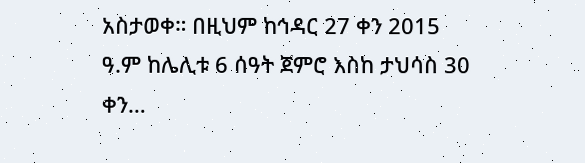አስታወቀ። በዚህም ከኅዳር 27 ቀን 2015 ዓ.ም ከሌሊቱ 6 ሰዓት ጀምሮ እስከ ታህሳስ 30 ቀን…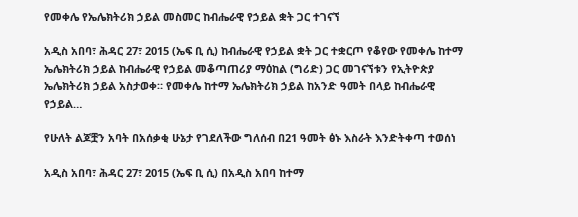የመቀሌ የኤሌክትሪክ ኃይል መስመር ከብሔራዊ የኃይል ቋት ጋር ተገናኘ

አዲስ አበባ፣ ሕዳር 27፣ 2015 (ኤፍ ቢ ሲ) ከብሔራዊ የኃይል ቋት ጋር ተቋርጦ የቆየው የመቀሌ ከተማ ኤሌክትሪክ ኃይል ከብሔራዊ የኃይል መቆጣጠሪያ ማዕከል (ግሪድ) ጋር መገናኘቱን የኢትዮጵያ ኤሌክትሪክ ኃይል አስታወቀ። የመቀሌ ከተማ ኤሌክትሪክ ኃይል ከአንድ ዓመት በላይ ከብሔራዊ የኃይል…

የሁለት ልጆቿን አባት በአሰቃቂ ሁኔታ የገደለችው ግለሰብ በ21 ዓመት ፅኑ እስራት እንድትቀጣ ተወሰነ

አዲስ አበባ፣ ሕዳር 27፣ 2015 (ኤፍ ቢ ሲ) በአዲስ አበባ ከተማ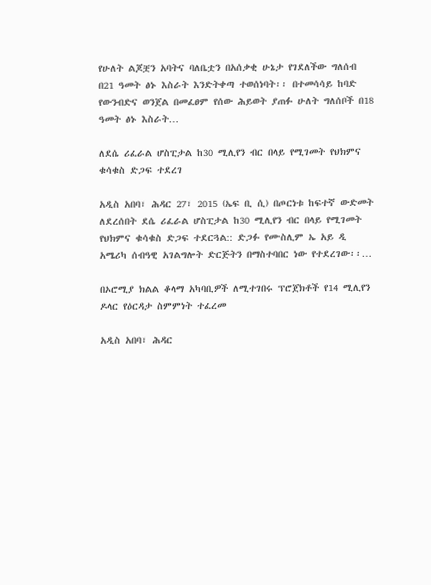የሁለት ልጆቿን አባትና ባለቤቷን በአሰቃቂ ሁኔታ የገደለችው ግለሰብ በ21 ዓመት ፅኑ እስራት እንድትቀጣ ተወሰነባት፡፡ በተመሳሳይ ከባድ የውንብድና ወንጀል በመፈፀም የሰው ሕይወት ያጠፉ ሁለት ግለሰቦች በ18 ዓመት ፅኑ እስራት…

ለደሴ ሪፈራል ሆስፒታል ከ30 ሚሊየን ብር በላይ የሚገመት የህክምና ቁሳቁስ ድጋፍ ተደረገ

አዲስ አበባ፣ ሕዳር 27፣ 2015 (ኤፍ ቢ ሲ) በጦርነቱ ከፍተኛ ውድመት ለደረሰበት ደሴ ሪፈራል ሆስፒታል ከ30 ሚሊየን ብር በላይ የሚገመት የህክምና ቁሳቁስ ድጋፍ ተደርጓል:: ድጋፉ የሙስሊም ኤ አይ ዲ አሜሪካ ሰብዓዊ አገልግሎት ድርጅትን በማስተባበር ነው የተደረገው፡፡…

በኦሮሚያ ክልል ቆላማ አካባቢዎች ለሚተገበሩ ፕሮጀክቶች የ14 ሚሊየን ዶላር የዕርዳታ ስምምነት ተፈረመ

አዲስ አበባ፣ ሕዳር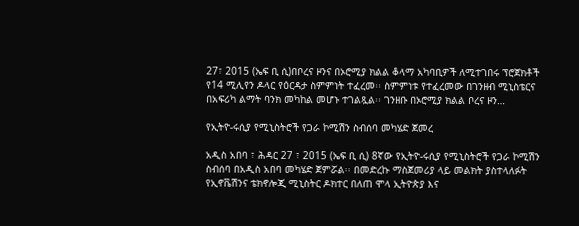27፣ 2015 (ኤፍ ቢ ሲ)በቦረና ዞንና በኦሮሚያ ክልል ቆላማ አካባቢዎች ለሚተገበሩ ፕሮጀክቶች የ14 ሚሊየን ዶላር የዕርዳታ ስምምነት ተፈረመ፡፡ ስምምነቱ የተፈረመው በገንዘብ ሚኒስቴርና በአፍሪካ ልማት ባንክ መካከል መሆኑ ተገልጿል፡፡ ገንዘቡ በኦሮሚያ ክልል ቦረና ዞን…

የኢትዮ-ሩሲያ የሚኒስትሮች የጋራ ኮሚሽን ስብሰባ መካሄድ ጀመረ

አዲስ አበባ ፣ ሕዳር 27 ፣ 2015 (ኤፍ ቢ ሲ) 8ኛው የኢትዮ-ሩሲያ የሚኒስትሮች የጋራ ኮሚሽን ስብሰባ በአዲስ አበባ መካሄድ ጀምሯል፡፡ በመድረኩ ማስጀመሪያ ላይ መልክት ያስተላለፉት የኢኖቬሽንና ቴክኖሎጂ ሚኒስትር ዶክተር በለጠ ሞላ ኢትዮጵያ እና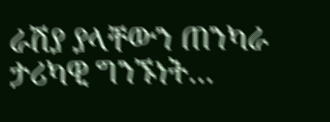ራሽያ ያላቸውን ጠንካራ ታሪካዊ ግንኙነት…